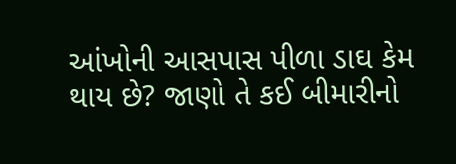આંખોની આસપાસ પીળા ડાઘ કેમ થાય છે? જાણો તે કઈ બીમારીનો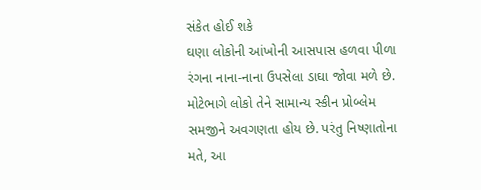સંકેત હોઈ શકે
ઘણા લોકોની આંખોની આસપાસ હળવા પીળા રંગના નાના-નાના ઉપસેલા ડાઘા જોવા મળે છે. મોટેભાગે લોકો તેને સામાન્ય સ્કીન પ્રોબ્લેમ સમજીને અવગણતા હોય છે. પરંતુ નિષ્ણાતોના મતે, આ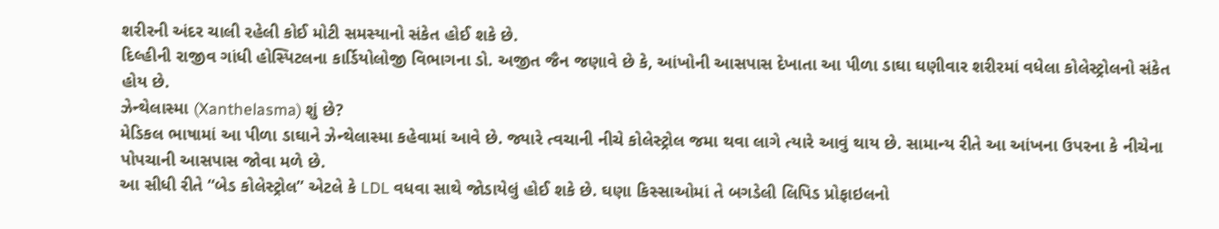શરીરની અંદર ચાલી રહેલી કોઈ મોટી સમસ્યાનો સંકેત હોઈ શકે છે.
દિલ્હીની રાજીવ ગાંધી હોસ્પિટલના કાર્ડિયોલોજી વિભાગના ડો. અજીત જૈન જણાવે છે કે, આંખોની આસપાસ દેખાતા આ પીળા ડાઘા ઘણીવાર શરીરમાં વધેલા કોલેસ્ટ્રોલનો સંકેત હોય છે.
ઝેન્થેલાસ્મા (Xanthelasma) શું છે?
મેડિકલ ભાષામાં આ પીળા ડાઘાને ઝેન્થેલાસ્મા કહેવામાં આવે છે. જ્યારે ત્વચાની નીચે કોલેસ્ટ્રોલ જમા થવા લાગે ત્યારે આવું થાય છે. સામાન્ય રીતે આ આંખના ઉપરના કે નીચેના પોપચાની આસપાસ જોવા મળે છે.
આ સીધી રીતે “બેડ કોલેસ્ટ્રોલ” એટલે કે LDL વધવા સાથે જોડાયેલું હોઈ શકે છે. ઘણા કિસ્સાઓમાં તે બગડેલી લિપિડ પ્રોફાઇલનો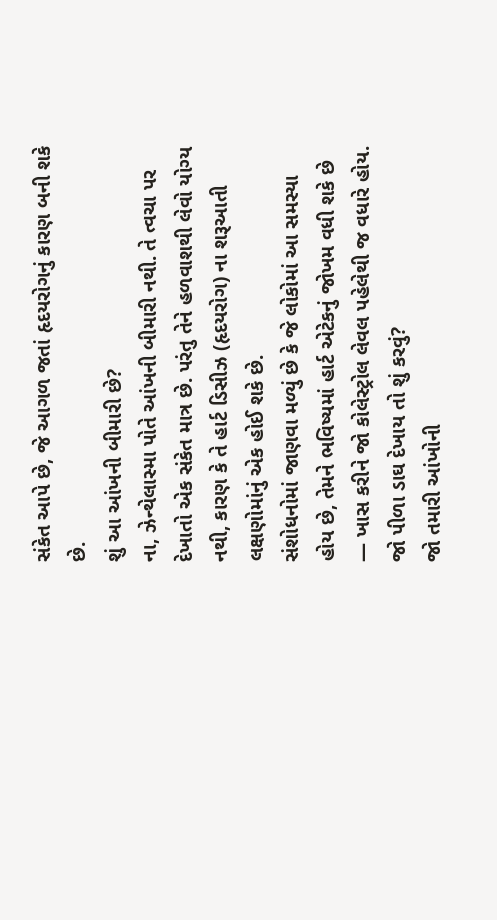સંકેત આપે છે, જે આગળ જતાં હૃદયરોગનું કારણ બની શકે છે.
શું આ આંખની બીમારી છે?
ના, ઝેન્થેલાસ્મા પોતે આંખની બીમારી નથી. તે ત્વચા પર દેખાતો એક સંકેત માત્ર છે. પરંતુ તેને હળવાશથી લેવો યોગ્ય નથી, કારણ કે તે હાર્ટ ડિસીઝ (હૃદયરોગ) ના શરૂઆતી લક્ષણોમાંનું એક હોઈ શકે છે.
સંશોધનોમાં જાણવા મળ્યું છે કે જે લોકોમાં આ સમસ્યા હોય છે, તેમને ભવિષ્યમાં હાર્ટ એટેકનું જોખમ વધી શકે છે — ખાસ કરીને જો કોલેસ્ટ્રોલ લેવલ પહેલેથી જ વધારે હોય.
જો પીળા ડાઘ દેખાય તો શું કરવું?
જો તમારી આંખોની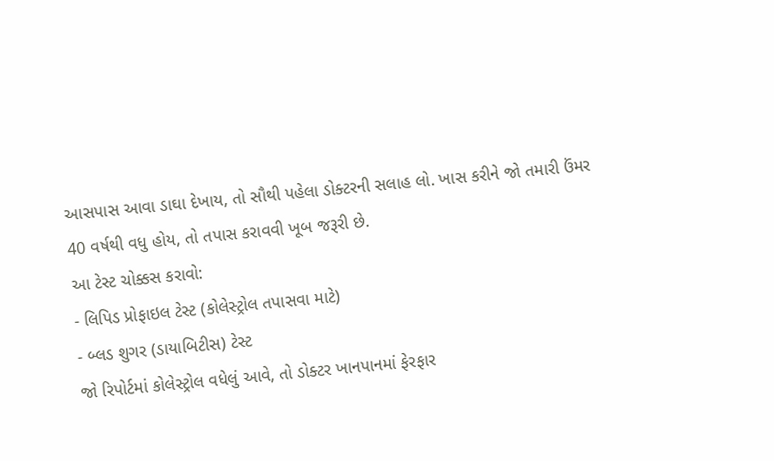આસપાસ આવા ડાઘા દેખાય, તો સૌથી પહેલા ડોક્ટરની સલાહ લો. ખાસ કરીને જો તમારી ઉંમર 40 વર્ષથી વધુ હોય, તો તપાસ કરાવવી ખૂબ જરૂરી છે.
આ ટેસ્ટ ચોક્કસ કરાવો:
- લિપિડ પ્રોફાઇલ ટેસ્ટ (કોલેસ્ટ્રોલ તપાસવા માટે)
- બ્લડ શુગર (ડાયાબિટીસ) ટેસ્ટ
જો રિપોર્ટમાં કોલેસ્ટ્રોલ વધેલું આવે, તો ડોક્ટર ખાનપાનમાં ફેરફાર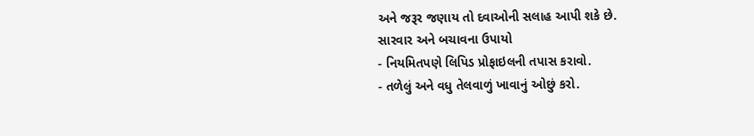અને જરૂર જણાય તો દવાઓની સલાહ આપી શકે છે.
સારવાર અને બચાવના ઉપાયો
- નિયમિતપણે લિપિડ પ્રોફાઇલની તપાસ કરાવો.
- તળેલું અને વધુ તેલવાળું ખાવાનું ઓછું કરો.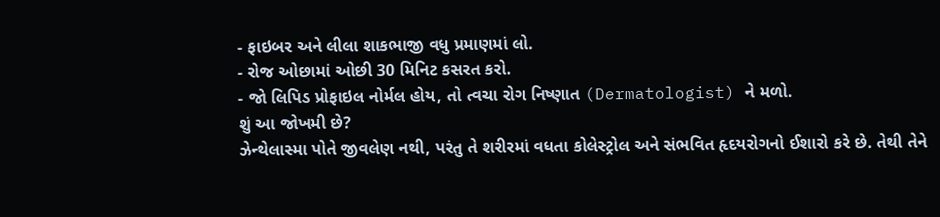- ફાઇબર અને લીલા શાકભાજી વધુ પ્રમાણમાં લો.
- રોજ ઓછામાં ઓછી 30 મિનિટ કસરત કરો.
- જો લિપિડ પ્રોફાઇલ નોર્મલ હોય, તો ત્વચા રોગ નિષ્ણાત (Dermatologist) ને મળો.
શું આ જોખમી છે?
ઝેન્થેલાસ્મા પોતે જીવલેણ નથી, પરંતુ તે શરીરમાં વધતા કોલેસ્ટ્રોલ અને સંભવિત હૃદયરોગનો ઈશારો કરે છે. તેથી તેને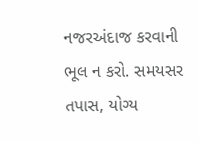નજરઅંદાજ કરવાની ભૂલ ન કરો. સમયસર તપાસ, યોગ્ય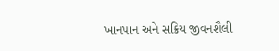ખાનપાન અને સક્રિય જીવનશૈલી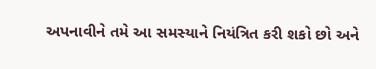અપનાવીને તમે આ સમસ્યાને નિયંત્રિત કરી શકો છો અને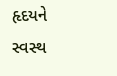હૃદયને સ્વસ્થ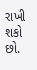રાખી શકો છો.